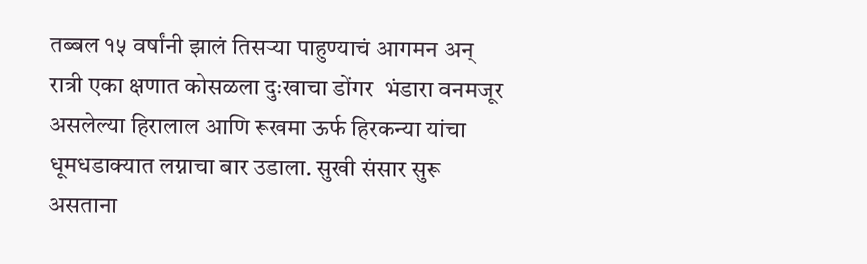तब्बल १५ वर्षांनी झालं तिसऱ्या पाहुण्याचं आगमन अन् रात्री एका क्षणात कोसळला दुःखाचा डोंगर  भंडारा वनमजूर असलेल्या हिरालाल आणि रूखमा ऊर्फ हिरकन्या यांचा धूमधडाक्यात लग्नाचा बार उडाला. सुखी संसार सुरू असताना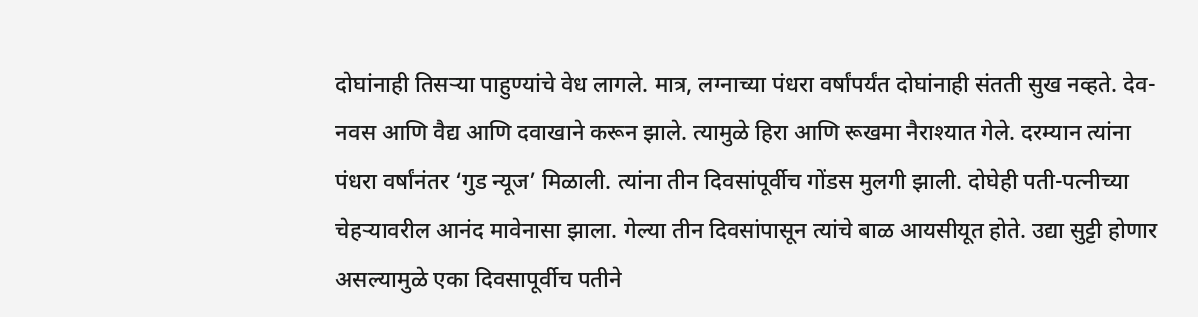दोघांनाही तिसऱ्या पाहुण्यांचे वेध लागले. मात्र, लग्नाच्या पंधरा वर्षांपर्यंत दोघांनाही संतती सुख नव्हते. देव-नवस आणि वैद्य आणि दवाखाने करून झाले. त्यामुळे हिरा आणि रूखमा नैराश्‍यात गेले. दरम्यान त्यांना पंधरा वर्षांनंतर ‘गुड न्यूज’ मिळाली. त्यांना तीन दिवसांपूर्वीच गोंडस मुलगी झाली. दोघेही पती-पत्नीच्या चेहऱ्यावरील आनंद मावेनासा झाला. गेल्या तीन दिवसांपासून त्यांचे बाळ आयसीयूत होते. उद्या सुट्टी होणार असल्यामुळे एका दिवसापूर्वीच पतीने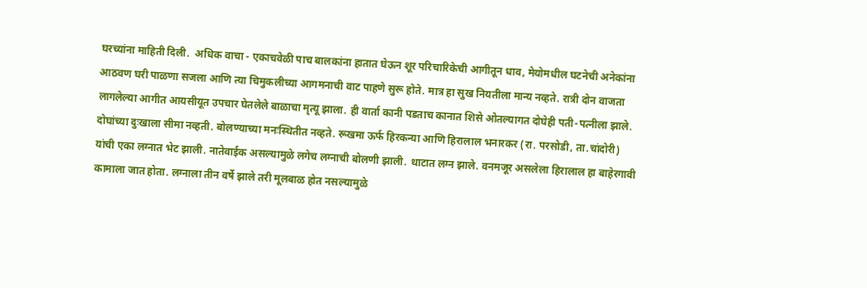घरच्यांना माहिती दिली.  अधिक वाचा - एकाचवेळी पाच बालकांना हातात घेऊन शूर परिचारिकेची आगीतून धाव, मेयोमधील घटनेची अनेकांना आठवण घरी पाळणा सजला आणि त्या चिमुकलीच्या आगमनाची वाट पाहणे सुरू होते. मात्र हा सुख नियतीला मान्य नव्हते. रात्री दोन वाजता लागलेल्या आगीत आयसीयूत उपचार घेतलेले बाळाचा मृत्यू झाला. ही वार्ता कानी पडताच कानात शिसे ओतल्यागत दोघेही पती-पत्नीला झाले. दोघांच्या दुःखाला सीमा नव्हती. बोलण्याच्या मनःस्थितीत नव्हते. रूखमा ऊर्फ हिरकन्या आणि हिरालाल भनारकर (रा. परसोडी, ता.चांदोरी) यांची एका लग्नात भेट झाली. नातेवाईक असल्यामुळे लगेच लग्नाची बोलणी झाली. थाटात लग्न झाले. वनमजूर असलेला हिरालाल हा बाहेरगावी कामाला जात होता. लग्नाला तीन वर्षे झाले तरी मूलबाळ होत नसल्यामुळे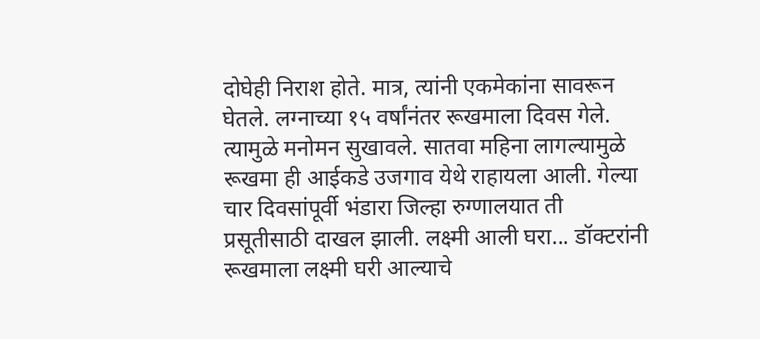दोघेही निराश होते. मात्र, त्यांनी एकमेकांना सावरून घेतले. लग्नाच्या १५ वर्षांनंतर रूखमाला दिवस गेले. त्यामुळे मनोमन सुखावले. सातवा महिना लागल्यामुळे रूखमा ही आईकडे उजगाव येथे राहायला आली. गेल्या चार दिवसांपूर्वी भंडारा जिल्हा रुग्णालयात ती प्रसूतीसाठी दाखल झाली. लक्ष्मी आली घरा... डॉक्टरांनी रूखमाला लक्ष्मी घरी आल्याचे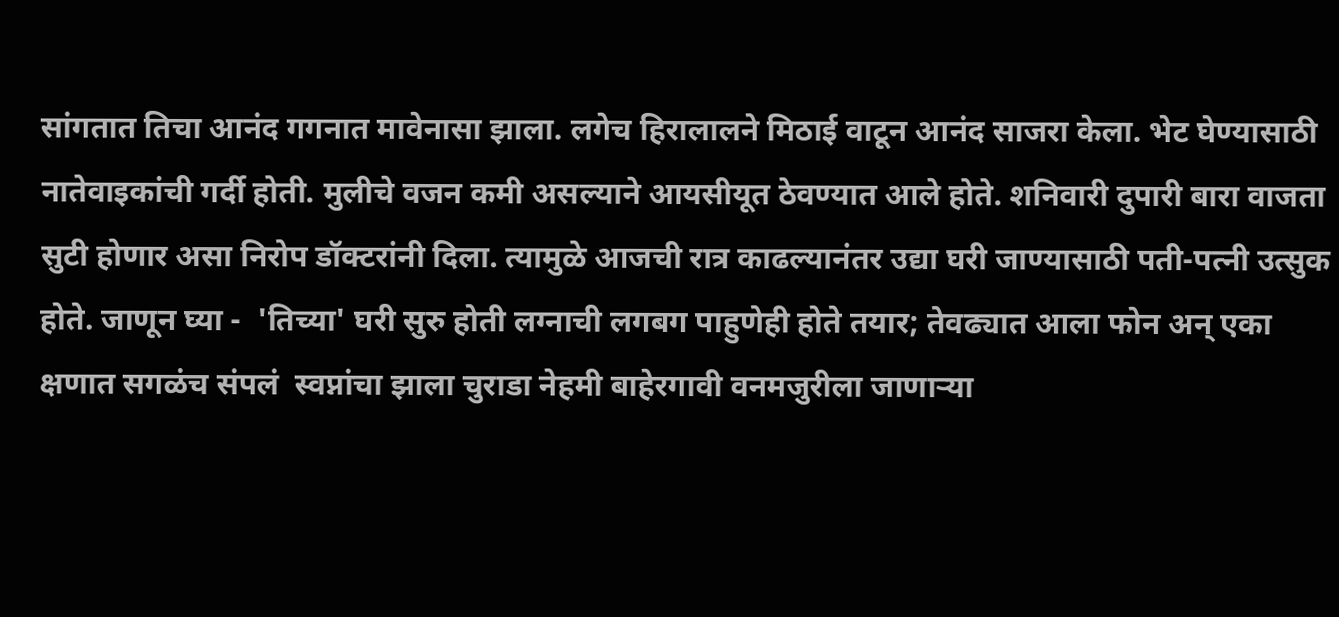सांगतात तिचा आनंद गगनात मावेनासा झाला. लगेच हिरालालने मिठाई वाटून आनंद साजरा केला. भेट घेण्यासाठी नातेवाइकांची गर्दी होती. मुलीचे वजन कमी असल्याने आयसीयूत ठेवण्यात आले होते. शनिवारी दुपारी बारा वाजता सुटी होणार असा निरोप डॉक्टरांनी दिला. त्यामुळे आजची रात्र काढल्यानंतर उद्या घरी जाण्यासाठी पती-पत्नी उत्सुक होते. जाणून घ्या -  'तिच्या' घरी सुरु होती लग्नाची लगबग पाहुणेही होते तयार; तेवढ्यात आला फोन अन् एका क्षणात सगळंच संपलं  स्वप्नांचा झाला चुराडा नेहमी बाहेरगावी वनमजुरीला जाणाऱ्या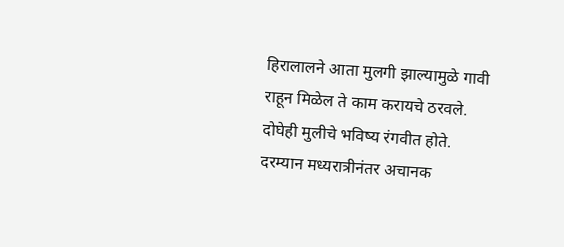हिरालालने आता मुलगी झाल्यामुळे गावी राहून मिळेल ते काम करायचे ठरवले. दोघेही मुलीचे भविष्य रंगवीत होते. दरम्यान मध्यरात्रीनंतर अचानक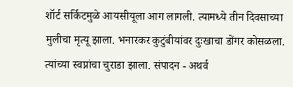शॉर्ट सर्किटमुळे आयसीयूला आग लागली. त्यामध्ये तीन दिवसाच्या मुलीचा मृत्यू झाला. भनारकर कुटुंबीयांवर दुःखाचा डोंगर कोसळला. त्यांच्या स्वप्नांचा चुराडा झाला. संपादन - अथर्व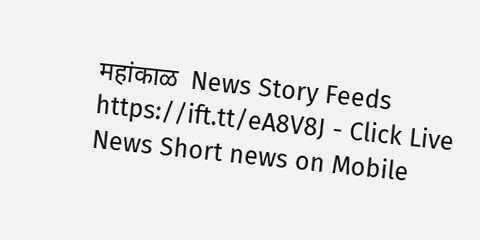महांकाळ  News Story Feeds https://ift.tt/eA8V8J - Click Live News Short news on Mobile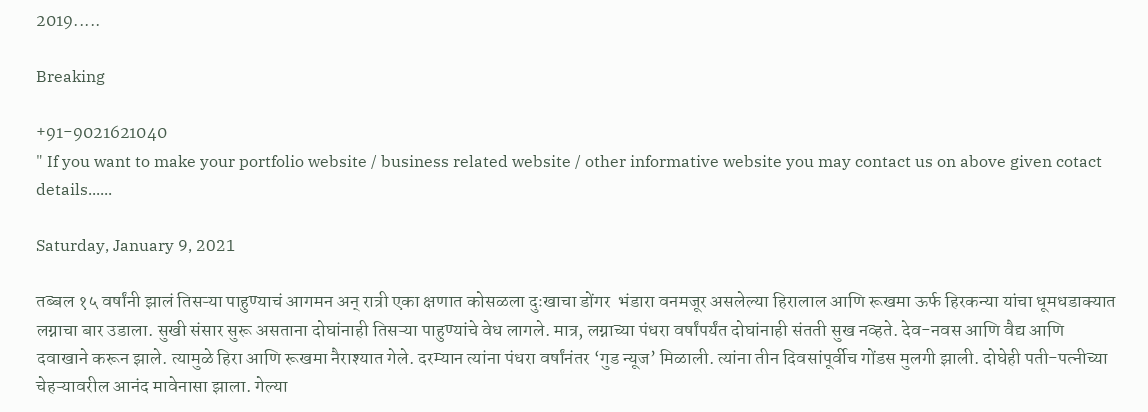2019.....

Breaking

+91-9021621040
" If you want to make your portfolio website / business related website / other informative website you may contact us on above given cotact details......

Saturday, January 9, 2021

तब्बल १५ वर्षांनी झालं तिसऱ्या पाहुण्याचं आगमन अन् रात्री एका क्षणात कोसळला दुःखाचा डोंगर  भंडारा वनमजूर असलेल्या हिरालाल आणि रूखमा ऊर्फ हिरकन्या यांचा धूमधडाक्यात लग्नाचा बार उडाला. सुखी संसार सुरू असताना दोघांनाही तिसऱ्या पाहुण्यांचे वेध लागले. मात्र, लग्नाच्या पंधरा वर्षांपर्यंत दोघांनाही संतती सुख नव्हते. देव-नवस आणि वैद्य आणि दवाखाने करून झाले. त्यामुळे हिरा आणि रूखमा नैराश्‍यात गेले. दरम्यान त्यांना पंधरा वर्षांनंतर ‘गुड न्यूज’ मिळाली. त्यांना तीन दिवसांपूर्वीच गोंडस मुलगी झाली. दोघेही पती-पत्नीच्या चेहऱ्यावरील आनंद मावेनासा झाला. गेल्या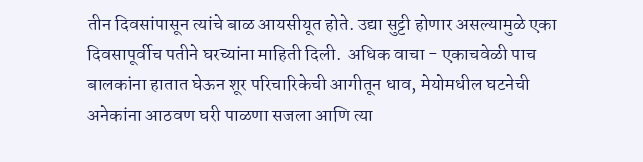तीन दिवसांपासून त्यांचे बाळ आयसीयूत होते. उद्या सुट्टी होणार असल्यामुळे एका दिवसापूर्वीच पतीने घरच्यांना माहिती दिली.  अधिक वाचा - एकाचवेळी पाच बालकांना हातात घेऊन शूर परिचारिकेची आगीतून धाव, मेयोमधील घटनेची अनेकांना आठवण घरी पाळणा सजला आणि त्या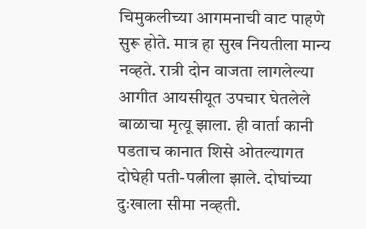चिमुकलीच्या आगमनाची वाट पाहणे सुरू होते. मात्र हा सुख नियतीला मान्य नव्हते. रात्री दोन वाजता लागलेल्या आगीत आयसीयूत उपचार घेतलेले बाळाचा मृत्यू झाला. ही वार्ता कानी पडताच कानात शिसे ओतल्यागत दोघेही पती-पत्नीला झाले. दोघांच्या दुःखाला सीमा नव्हती.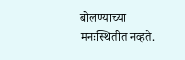बोलण्याच्या मनःस्थितीत नव्हते.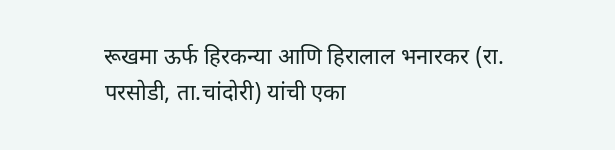रूखमा ऊर्फ हिरकन्या आणि हिरालाल भनारकर (रा. परसोडी, ता.चांदोरी) यांची एका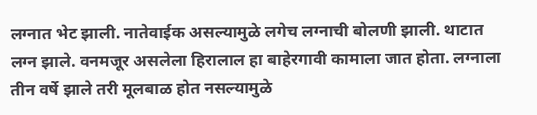लग्नात भेट झाली. नातेवाईक असल्यामुळे लगेच लग्नाची बोलणी झाली. थाटात लग्न झाले. वनमजूर असलेला हिरालाल हा बाहेरगावी कामाला जात होता. लग्नाला तीन वर्षे झाले तरी मूलबाळ होत नसल्यामुळे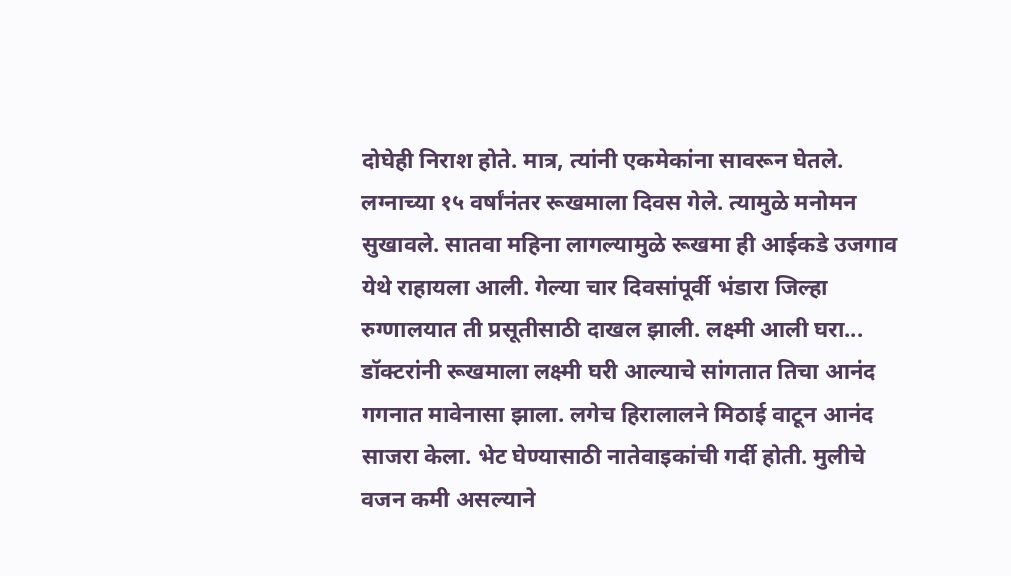दोघेही निराश होते. मात्र, त्यांनी एकमेकांना सावरून घेतले. लग्नाच्या १५ वर्षांनंतर रूखमाला दिवस गेले. त्यामुळे मनोमन सुखावले. सातवा महिना लागल्यामुळे रूखमा ही आईकडे उजगाव येथे राहायला आली. गेल्या चार दिवसांपूर्वी भंडारा जिल्हा रुग्णालयात ती प्रसूतीसाठी दाखल झाली. लक्ष्मी आली घरा... डॉक्टरांनी रूखमाला लक्ष्मी घरी आल्याचे सांगतात तिचा आनंद गगनात मावेनासा झाला. लगेच हिरालालने मिठाई वाटून आनंद साजरा केला. भेट घेण्यासाठी नातेवाइकांची गर्दी होती. मुलीचे वजन कमी असल्याने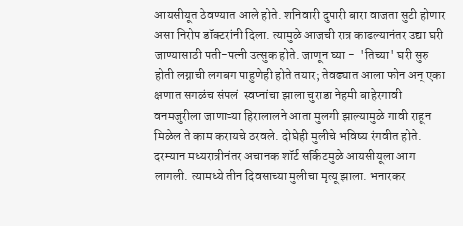आयसीयूत ठेवण्यात आले होते. शनिवारी दुपारी बारा वाजता सुटी होणार असा निरोप डॉक्टरांनी दिला. त्यामुळे आजची रात्र काढल्यानंतर उद्या घरी जाण्यासाठी पती-पत्नी उत्सुक होते. जाणून घ्या -  'तिच्या' घरी सुरु होती लग्नाची लगबग पाहुणेही होते तयार; तेवढ्यात आला फोन अन् एका क्षणात सगळंच संपलं  स्वप्नांचा झाला चुराडा नेहमी बाहेरगावी वनमजुरीला जाणाऱ्या हिरालालने आता मुलगी झाल्यामुळे गावी राहून मिळेल ते काम करायचे ठरवले. दोघेही मुलीचे भविष्य रंगवीत होते. दरम्यान मध्यरात्रीनंतर अचानक शॉर्ट सर्किटमुळे आयसीयूला आग लागली. त्यामध्ये तीन दिवसाच्या मुलीचा मृत्यू झाला. भनारकर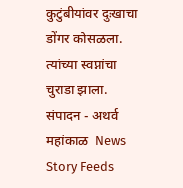कुटुंबीयांवर दुःखाचा डोंगर कोसळला. त्यांच्या स्वप्नांचा चुराडा झाला. संपादन - अथर्व महांकाळ  News Story Feeds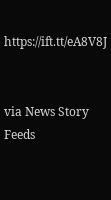https://ift.tt/eA8V8J


via News Story Feeds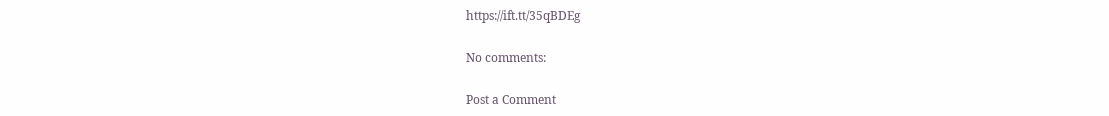https://ift.tt/35qBDEg

No comments:

Post a Comment